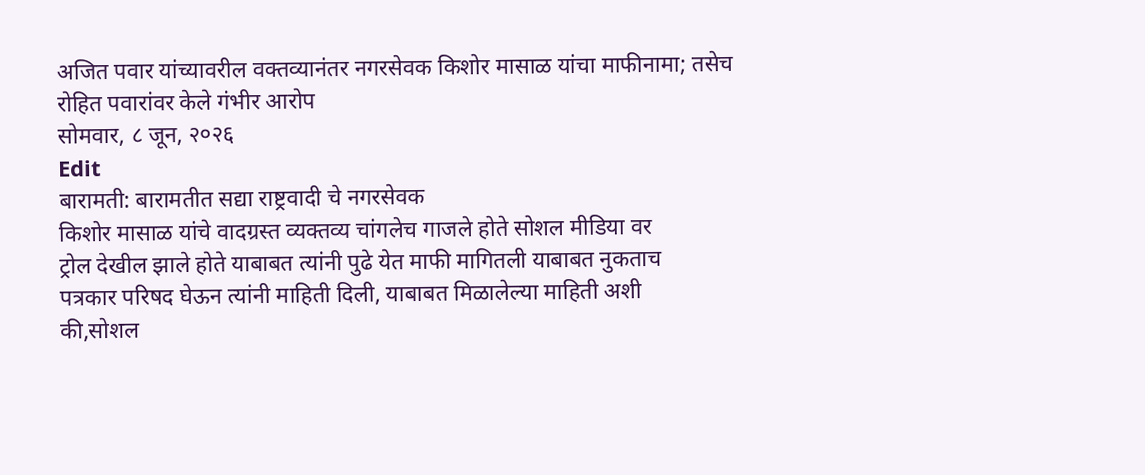अजित पवार यांच्यावरील वक्तव्यानंतर नगरसेवक किशोर मासाळ यांचा माफीनामा; तसेच रोहित पवारांवर केले गंभीर आरोप
सोमवार, ८ जून, २०२६
Edit
बारामती: बारामतीत सद्या राष्ट्रवादी चे नगरसेवक
किशोर मासाळ यांचे वादग्रस्त व्यक्तव्य चांगलेच गाजले होते सोशल मीडिया वर
ट्रोल देखील झाले होते याबाबत त्यांनी पुढे येत माफी मागितली याबाबत नुकताच
पत्रकार परिषद घेऊन त्यांनी माहिती दिली, याबाबत मिळालेल्या माहिती अशी
की,सोशल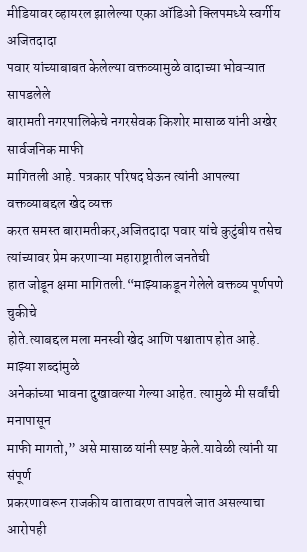मीडियावर व्हायरल झालेल्या एका ऑडिओ क्लिपमध्ये स्वर्गीय अजितदादा
पवार यांच्याबाबत केलेल्या वक्तव्यामुळे वादाच्या भोवऱ्यात सापडलेले
बारामती नगरपालिकेचे नगरसेवक किशोर मासाळ यांनी अखेर सार्वजनिक माफी
मागितली आहे. पत्रकार परिषद घेऊन त्यांनी आपल्या वक्तव्याबद्दल खेद व्यक्त
करत समस्त बारामतीकर,अजितदादा पवार यांचे कुटुंबीय तसेच त्यांच्यावर प्रेम करणाऱ्या महाराष्ट्रातील जनतेची
हात जोडून क्षमा मागितली.“माझ्याकडून गेलेले वक्तव्य पूर्णपणे चुकीचे
होते.त्याबद्दल मला मनस्वी खेद आणि पश्चाताप होत आहे. माझ्या शब्दांमुळे
अनेकांच्या भावना दुखावल्या गेल्या आहेत. त्यामुळे मी सर्वांची मनापासून
माफी मागतो,” असे मासाळ यांनी स्पष्ट केले.यावेळी त्यांनी या संपूर्ण
प्रकरणावरून राजकीय वातावरण तापवले जात असल्याचा आरोपही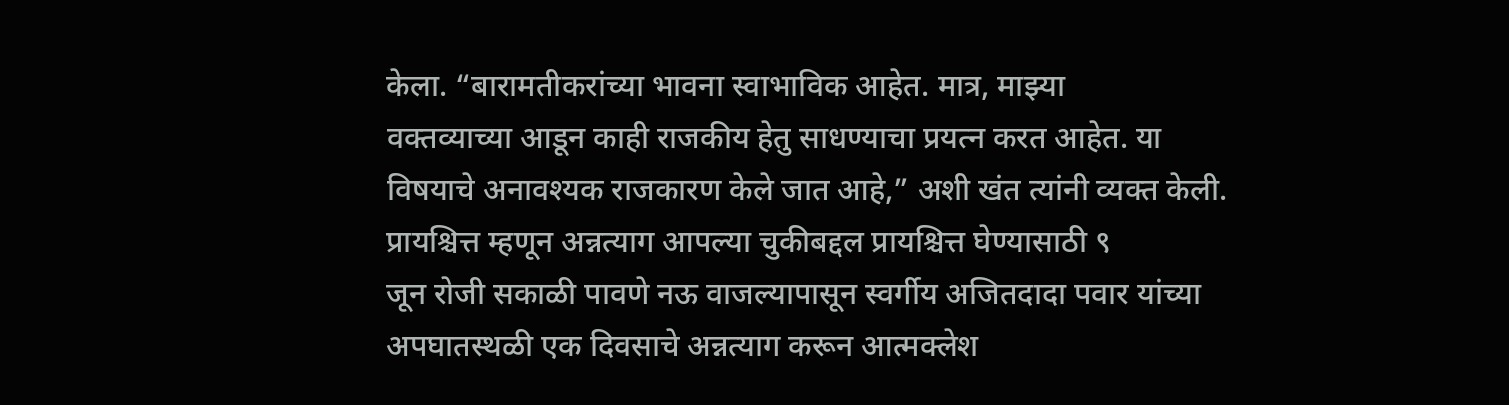केला. “बारामतीकरांच्या भावना स्वाभाविक आहेत. मात्र, माझ्या
वक्तव्याच्या आडून काही राजकीय हेतु साधण्याचा प्रयत्न करत आहेत. या
विषयाचे अनावश्यक राजकारण केले जात आहे,” अशी खंत त्यांनी व्यक्त केली.
प्रायश्चित्त म्हणून अन्नत्याग आपल्या चुकीबद्दल प्रायश्चित्त घेण्यासाठी ९
जून रोजी सकाळी पावणे नऊ वाजल्यापासून स्वर्गीय अजितदादा पवार यांच्या
अपघातस्थळी एक दिवसाचे अन्नत्याग करून आत्मक्लेश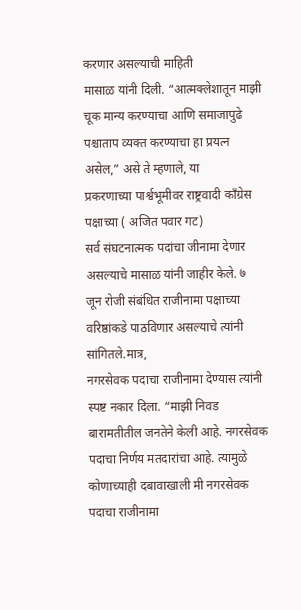करणार असल्याची माहिती
मासाळ यांनी दिली. “आत्मक्लेशातून माझी चूक मान्य करण्याचा आणि समाजापुढे
पश्चाताप व्यक्त करण्याचा हा प्रयत्न असेल,” असे ते म्हणाले, या
प्रकरणाच्या पार्श्वभूमीवर राष्ट्रवादी काँग्रेस पक्षाच्या ( अजित पवार गट)
सर्व संघटनात्मक पदांचा जीनामा देणार असल्याचे मासाळ यांनी जाहीर केले. ७
जून रोजी संबंधित राजीनामा पक्षाच्या वरिष्ठांकडे पाठविणार असल्याचे त्यांनी सांगितले.मात्र,
नगरसेवक पदाचा राजीनामा देण्यास त्यांनी स्पष्ट नकार दिला. “माझी निवड
बारामतीतील जनतेने केली आहे. नगरसेवक पदाचा निर्णय मतदारांचा आहे. त्यामुळे
कोणाच्याही दबावाखाली मी नगरसेवक पदाचा राजीनामा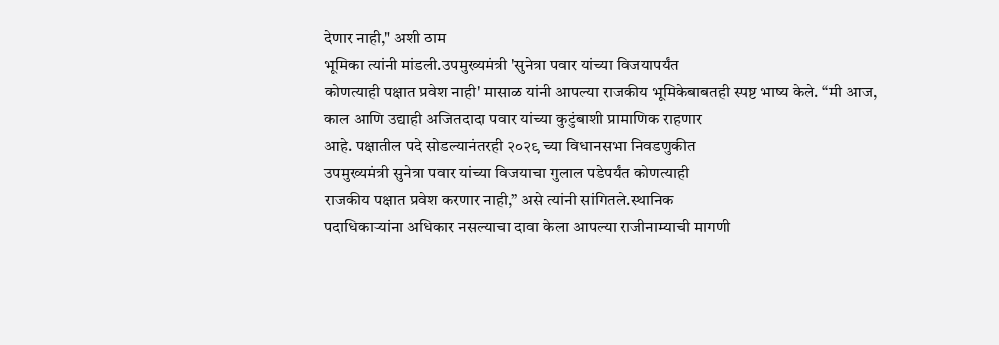देणार नाही," अशी ठाम
भूमिका त्यांनी मांडली.उपमुख्यमंत्री 'सुनेत्रा पवार यांच्या विजयापर्यंत
कोणत्याही पक्षात प्रवेश नाही' मासाळ यांनी आपल्या राजकीय भूमिकेबाबतही स्पष्ट भाष्य केले. “मी आज, काल आणि उद्याही अजितदादा पवार यांच्या कुटुंबाशी प्रामाणिक राहणार
आहे. पक्षातील पदे सोडल्यानंतरही २०२९ च्या विधानसभा निवडणुकीत
उपमुख्यमंत्री सुनेत्रा पवार यांच्या विजयाचा गुलाल पडेपर्यंत कोणत्याही
राजकीय पक्षात प्रवेश करणार नाही,” असे त्यांनी सांगितले.स्थानिक
पदाधिकाऱ्यांना अधिकार नसल्याचा दावा केला आपल्या राजीनाम्याची मागणी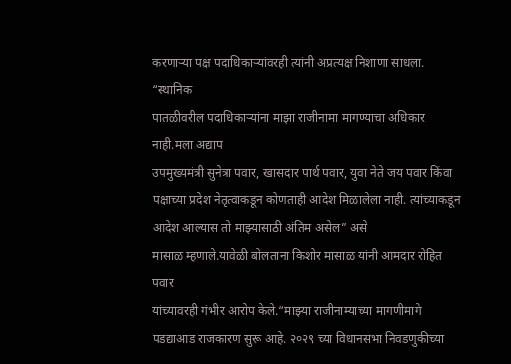करणाऱ्या पक्ष पदाधिकाऱ्यांवरही त्यांनी अप्रत्यक्ष निशाणा साधला. “स्थानिक
पातळीवरील पदाधिकाऱ्यांना माझा राजीनामा मागण्याचा अधिकार नाही.मला अद्याप
उपमुख्यमंत्री सुनेत्रा पवार, खासदार पार्थ पवार, युवा नेते जय पवार किंवा पक्षाच्या प्रदेश नेतृत्वाकडून कोणताही आदेश मिळालेला नाही. त्यांच्याकडून आदेश आल्यास तो माझ्यासाठी अंतिम असेल” असे
मासाळ म्हणाले.यावेळी बोलताना किशोर मासाळ यांनी आमदार रोहित पवार
यांच्यावरही गंभीर आरोप केले.“माझ्या राजीनाम्याच्या मागणीमागे पडद्याआड राजकारण सुरू आहे. २०२९ च्या विधानसभा निवडणुकीच्या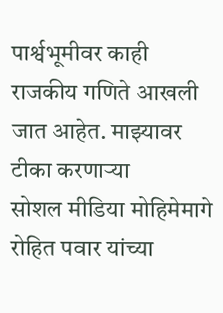पार्श्वभूमीवर काही राजकीय गणिते आखली जात आहेत. माझ्यावर टीका करणाऱ्या
सोशल मीडिया मोहिमेमागे रोहित पवार यांच्या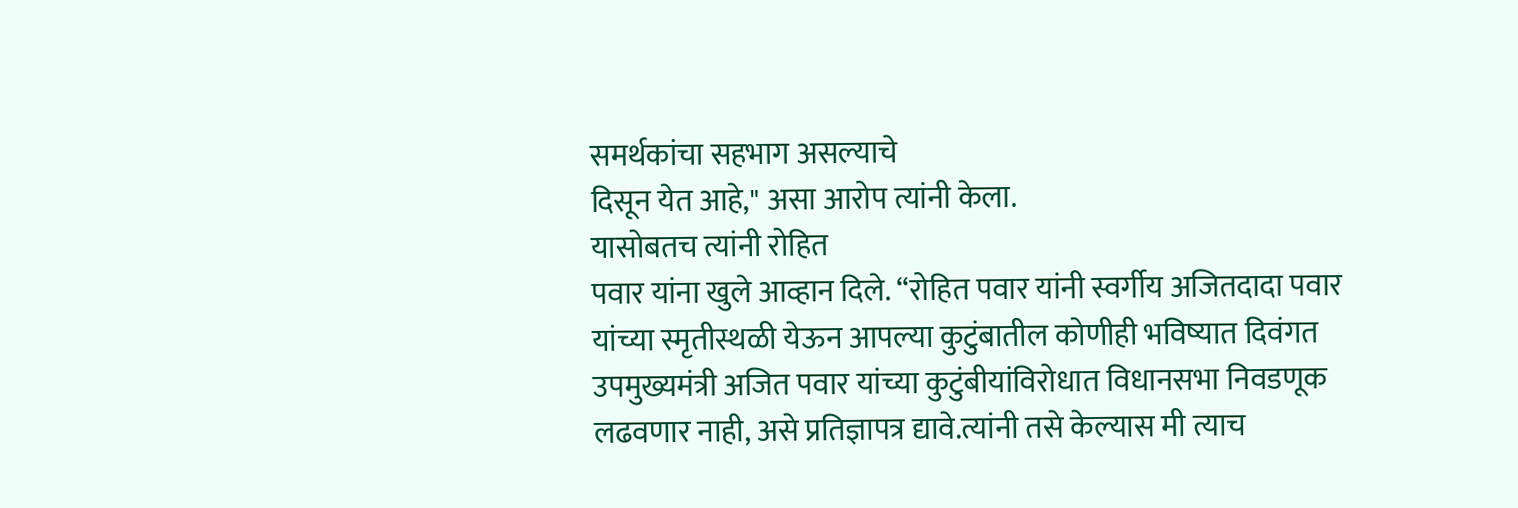समर्थकांचा सहभाग असल्याचे
दिसून येत आहे," असा आरोप त्यांनी केला.
यासोबतच त्यांनी रोहित
पवार यांना खुले आव्हान दिले. “रोहित पवार यांनी स्वर्गीय अजितदादा पवार
यांच्या स्मृतीस्थळी येऊन आपल्या कुटुंबातील कोणीही भविष्यात दिवंगत
उपमुख्यमंत्री अजित पवार यांच्या कुटुंबीयांविरोधात विधानसभा निवडणूक
लढवणार नाही, असे प्रतिज्ञापत्र द्यावे.त्यांनी तसे केल्यास मी त्याच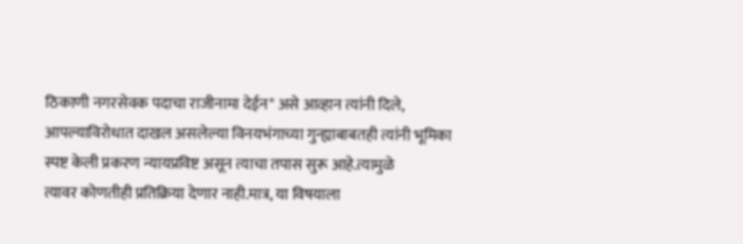ठिकाणी नगरसेवक पदाचा राजीनामा देईन" असे आव्हान त्यांनी दिले,
आपल्याविरोधात दाखल असलेल्या विनयभंगाच्या गुन्ह्याबाबतही त्यांनी भूमिका
स्पष्ट केली प्रकरण न्यायप्रविष्ट असून त्याचा तपास सुरू आहे.त्यामुळे
त्यावर कोणतीही प्रतिक्रिया देणार नाही.मात्र, या विषयाला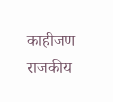काहीजण राजकीय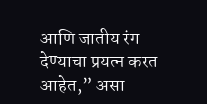आणि जातीय रंग देण्याचा प्रयत्न करत आहेत,” असा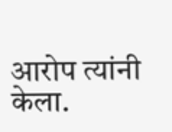आरोप त्यांनी केला.